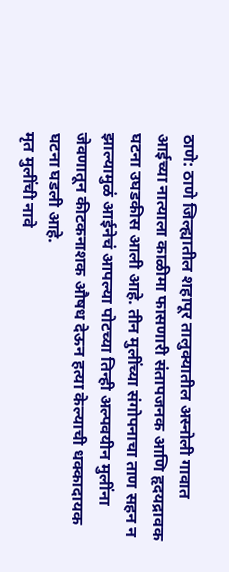ठाणे: ठाणे जिल्ह्यातील शहापूर तालुक्यातील अस्नोली गावात आईच्या नात्याला काळीमा फासणारी संतापजनक आणि हृदयद्रावक घटना उघडकीस आली आहे. तीन मुलींच्या संगोपनाचा ताण सहन न झाल्यामुळं आईनेचं आपल्या पोटच्या तिन्ही अल्पवयीन मुलींना जेवणातून कीटकनाशक औषध देऊन हत्या केल्याची धक्कादायक घटना घडली आहे.
मृत मुलींची नावे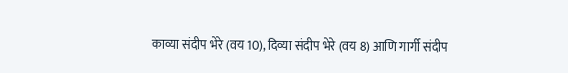काव्या संदीप भेरे (वय 10), दिव्या संदीप भेरे (वय 8) आणि गार्गी संदीप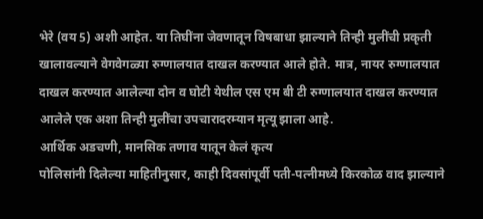भेरे (वय 5) अशी आहेत. या तिघींना जेवणातून विषबाधा झाल्याने तिन्ही मुलींची प्रकृती खालावल्याने वेगवेगळ्या रुग्णालयात दाखल करण्यात आले होते. मात्र, नायर रुग्णालयात दाखल करण्यात आलेल्या दोन व घोटी येथील एस एम बी टी रुग्णालयात दाखल करण्यात आलेले एक अशा तिन्ही मुलींचा उपचारादरम्यान मृत्यू झाला आहे.
आर्थिक अडचणी, मानसिक तणाव यातून केलं कृत्य
पोलिसांनी दिलेल्या माहितीनुसार, काही दिवसांपूर्वी पती-पत्नीमध्ये किरकोळ वाद झाल्याने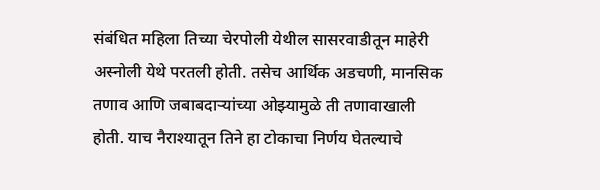संबंधित महिला तिच्या चेरपोली येथील सासरवाडीतून माहेरी अस्नोली येथे परतली होती. तसेच आर्थिक अडचणी, मानसिक तणाव आणि जबाबदाऱ्यांच्या ओझ्यामुळे ती तणावाखाली होती. याच नैराश्यातून तिने हा टोकाचा निर्णय घेतल्याचे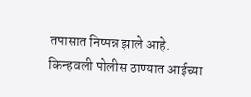तपासात निष्पन्न झाले आहे.
किन्हवली पोलीस ठाण्यात आईच्या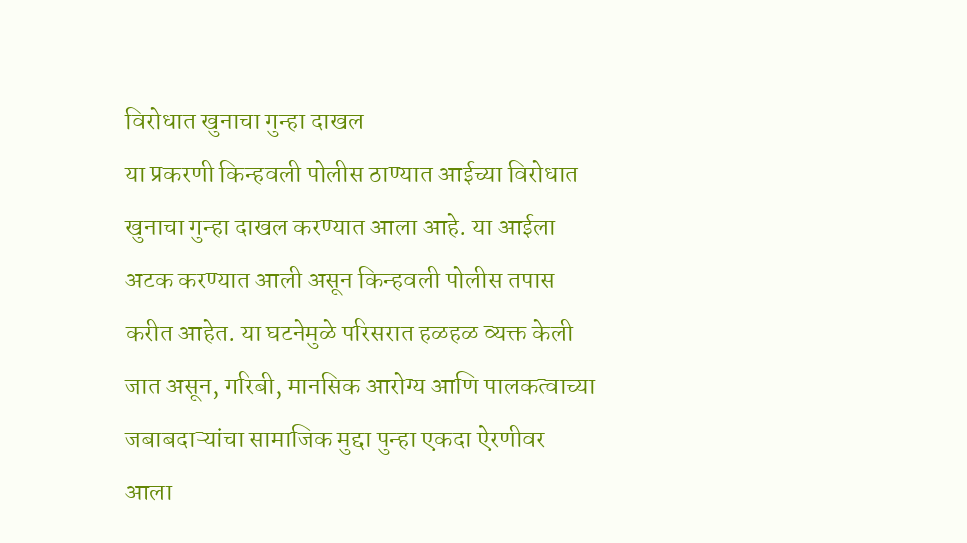विरोधात खुनाचा गुन्हा दाखल
या प्रकरणी किन्हवली पोलीस ठाण्यात आईच्या विरोधात खुनाचा गुन्हा दाखल करण्यात आला आहे. या आईला अटक करण्यात आली असून किन्हवली पोलीस तपास करीत आहेत. या घटनेमुळे परिसरात हळहळ व्यक्त केली जात असून, गरिबी, मानसिक आरोग्य आणि पालकत्वाच्या जबाबदाऱ्यांचा सामाजिक मुद्दा पुन्हा एकदा ऐरणीवर आला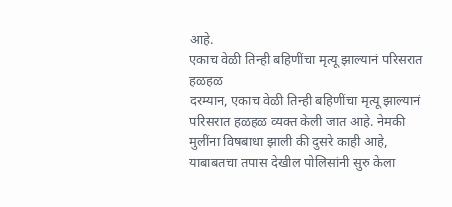आहे.
एकाच वेळी तिन्ही बहिणींचा मृत्यू झाल्यानं परिसरात हळहळ
दरम्यान, एकाच वेळी तिन्ही बहिणींचा मृत्यू झाल्यानं परिसरात हळहळ व्यक्त केली जात आहे. नेमकी मुलींना विषबाधा झाली की दुसरे काही आहे, याबाबतचा तपास देखील पोलिसांनी सुरु केला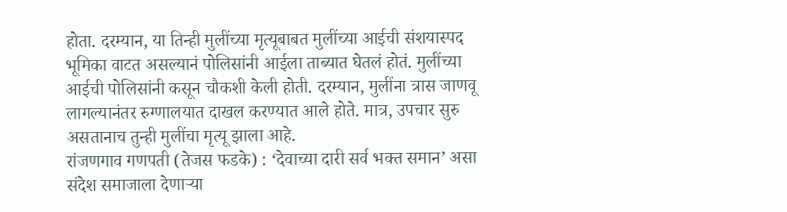होता. दरम्यान, या तिन्ही मुलींच्या मृत्यूबाबत मुलींच्या आईची संशयास्पद भूमिका वाटत असल्यानं पोलिसांनी आईला ताब्यात घेतलं होतं. मुलींच्या आईची पोलिसांनी कसून चौकशी केली होती. दरम्यान, मुलींना त्रास जाणवू लागल्यानंतर रुग्णालयात दाखल करण्यात आले होते. मात्र, उपचार सुरु असतानाच तुन्ही मुलींचा मृत्यू झाला आहे.
रांजणगाव गणपती (तेजस फडके) : ‘देवाच्या दारी सर्व भक्त समान’ असा संदेश समाजाला देणाऱ्या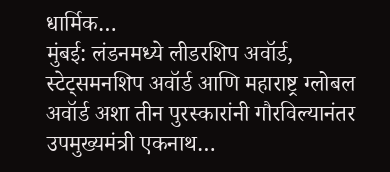धार्मिक…
मुंबई: लंडनमध्ये लीडरशिप अवॉर्ड, स्टेट्समनशिप अवॉर्ड आणि महाराष्ट्र ग्लोबल अवॉर्ड अशा तीन पुरस्कारांनी गौरविल्यानंतर उपमुख्यमंत्री एकनाथ…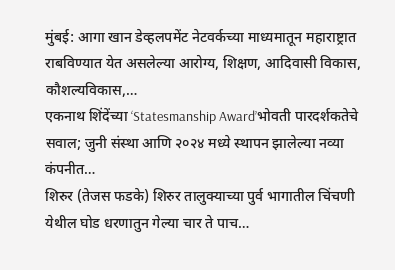मुंबई: आगा खान डेव्हलपमेंट नेटवर्कच्या माध्यमातून महाराष्ट्रात राबविण्यात येत असलेल्या आरोग्य, शिक्षण, आदिवासी विकास, कौशल्यविकास,…
एकनाथ शिंदेंच्या ‘Statesmanship Award’भोवती पारदर्शकतेचे सवाल; जुनी संस्था आणि २०२४ मध्ये स्थापन झालेल्या नव्या कंपनीत…
शिरुर (तेजस फडके) शिरुर तालुक्याच्या पुर्व भागातील चिंचणी येथील घोड धरणातुन गेल्या चार ते पाच…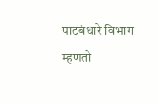पाटबंधारे विभाग म्हणतो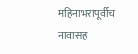महिनाभरापूर्वीच नावासह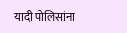यादी पोलिसांना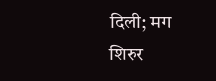दिली; मग शिरुर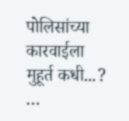पोलिसांच्या कारवाईला मुहूर्त कधी...? …